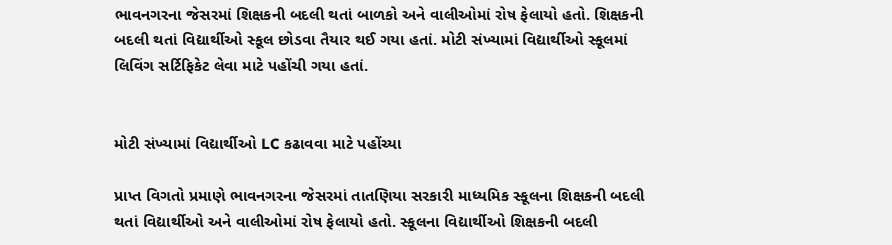ભાવનગરના જેસરમાં શિક્ષકની બદલી થતાં બાળકો અને વાલીઓમાં રોષ ફેલાયો હતો. શિક્ષકની બદલી થતાં વિદ્યાર્થીઓ સ્કૂલ છોડવા તૈયાર થઈ ગયા હતાં. મોટી સંખ્યામાં વિદ્યાર્થીઓ સ્કૂલમાં લિવિંગ સર્ટિફિકેટ લેવા માટે પહોંચી ગયા હતાં.


મોટી સંખ્યામાં વિદ્યાર્થીઓ LC કઢાવવા માટે પહોંચ્યા

પ્રાપ્ત વિગતો પ્રમાણે ભાવનગરના જેસરમાં તાતણિયા સરકારી માધ્યમિક સ્કૂલના શિક્ષકની બદલી થતાં વિદ્યાર્થીઓ અને વાલીઓમાં રોષ ફેલાયો હતો. સ્કૂલના વિદ્યાર્થીઓ શિક્ષકની બદલી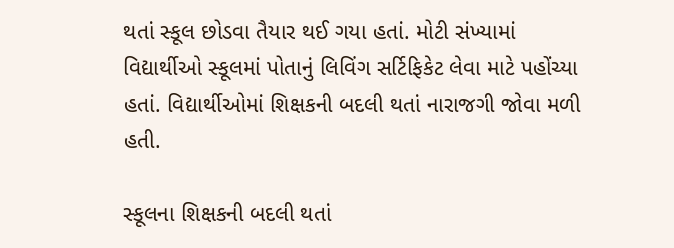થતાં સ્કૂલ છોડવા તૈયાર થઈ ગયા હતાં. મોટી સંખ્યામાં વિદ્યાર્થીઓ સ્કૂલમાં પોતાનું લિવિંગ સર્ટિફિકેટ લેવા માટે પહોંચ્યા હતાં. વિદ્યાર્થીઓમાં શિક્ષકની બદલી થતાં નારાજગી જોવા મળી હતી.

સ્કૂલના શિક્ષકની બદલી થતાં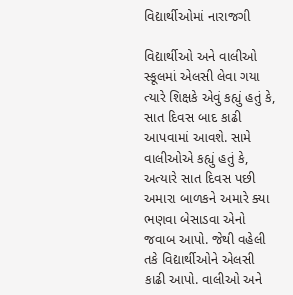વિદ્યાર્થીઓમાં નારાજગી

વિદ્યાર્થીઓ અને વાલીઓ સ્કૂલમાં એલસી લેવા ગયા ત્યારે શિક્ષકે એવું કહ્યું હતું કે, સાત દિવસ બાદ કાઢી આપવામાં આવશે. સામે વાલીઓએ કહ્યું હતું કે, અત્યારે સાત દિવસ પછી અમારા બાળકને અમારે ક્યા ભણવા બેસાડવા એનો જવાબ આપો. જેથી વહેલી તકે વિદ્યાર્થીઓને એલસી કાઢી આપો. વાલીઓ અને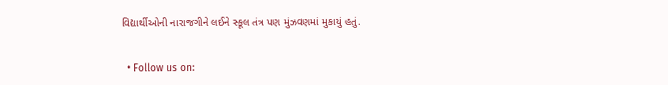વિદ્યાર્થીઓની નારાજગીને લઈને સ્કૂલ તંત્ર પણ મુંઝવણમાં મુકાયું હતું.


  • Follow us on: